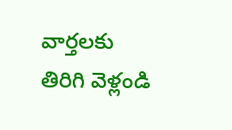వార్తలకు తిరిగి వెళ్లండి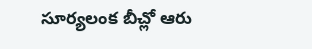సూర్యలంక బీచ్లో ఆరు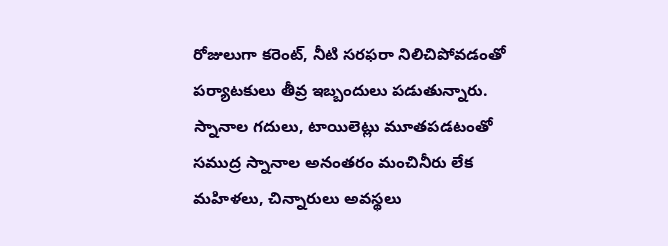రోజులుగా కరెంట్, నీటి సరఫరా నిలిచిపోవడంతో పర్యాటకులు తీవ్ర ఇబ్బందులు పడుతున్నారు.
స్నానాల గదులు, టాయిలెట్లు మూతపడటంతో సముద్ర స్నానాల అనంతరం మంచినీరు లేక మహిళలు, చిన్నారులు అవస్థలు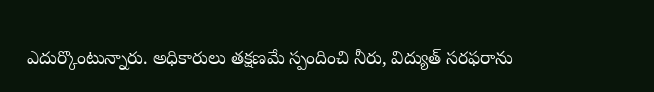ఎదుర్కొంటున్నారు. అధికారులు తక్షణమే స్పందించి నీరు, విద్యుత్ సరఫరాను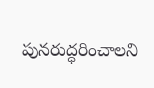పునరుద్ధరించాలని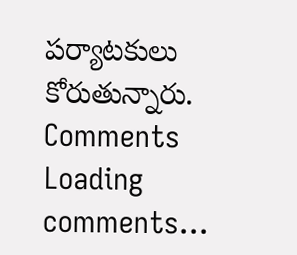పర్యాటకులు కోరుతున్నారు.
Comments
Loading comments...